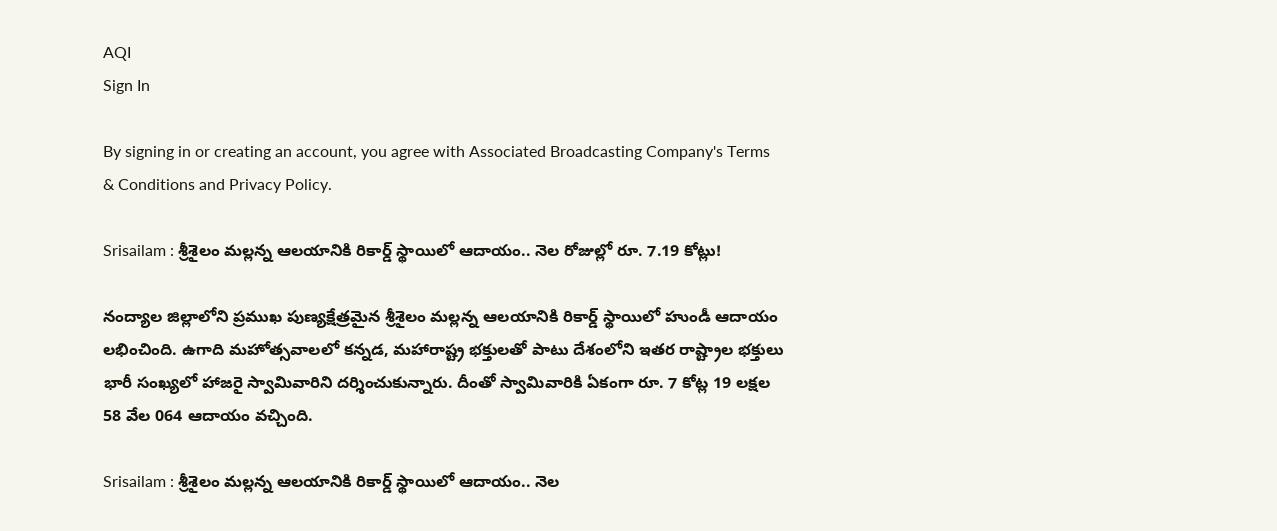AQI
Sign In

By signing in or creating an account, you agree with Associated Broadcasting Company's Terms & Conditions and Privacy Policy.

Srisailam : శ్రీశైలం మల్లన్న ఆలయానికి రికార్డ్ స్థాయిలో ఆదాయం.. నెల రోజుల్లో రూ. 7.19 కోట్లు!

నంద్యాల జిల్లాలోని ప్రముఖ పుణ్యక్షేత్రమైన శ్రీశైలం మల్లన్న ఆలయానికి రికార్డ్ స్థాయిలో హుండీ ఆదాయం లభించింది. ఉగాది మహోత్సవాలలో కన్నడ, మహారాష్ట్ర భక్తులతో పాటు దేశంలోని ఇతర రాష్ట్రాల భక్తులు భారీ సంఖ్యలో హాజరై స్వామివారిని దర్శించుకున్నారు. దీంతో స్వామివారికి ఏకంగా రూ. 7 కోట్ల 19 లక్షల 58 వేల 064 ఆదాయం వచ్చింది.

Srisailam : శ్రీశైలం మల్లన్న ఆలయానికి రికార్డ్ స్థాయిలో ఆదాయం.. నెల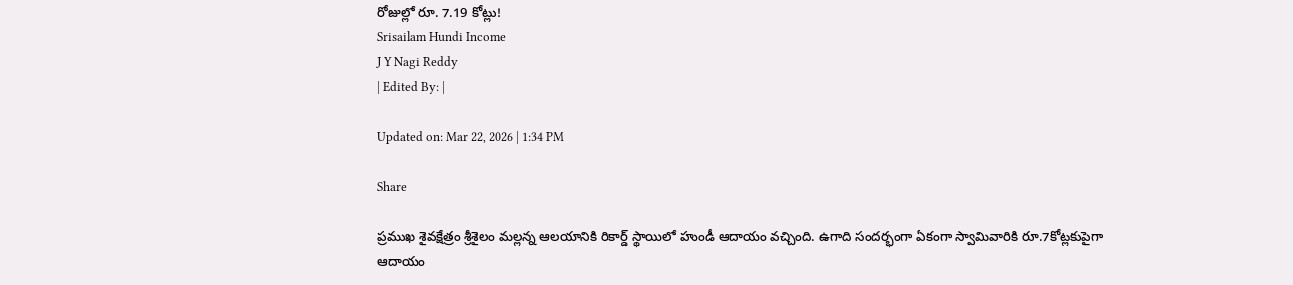రోజుల్లో రూ. 7.19 కోట్లు!
Srisailam Hundi Income
J Y Nagi Reddy
| Edited By: |

Updated on: Mar 22, 2026 | 1:34 PM

Share

ప్రముఖ శైవక్షేత్రం శ్రీశైలం మల్లన్న ఆలయానికి రికార్డ్ స్థాయిలో హుండీ ఆదాయం వచ్చింది. ఉగాది సందర్భంగా ఏకంగా స్వామివారికి రూ.7కోట్లకుపైగా ఆదాయం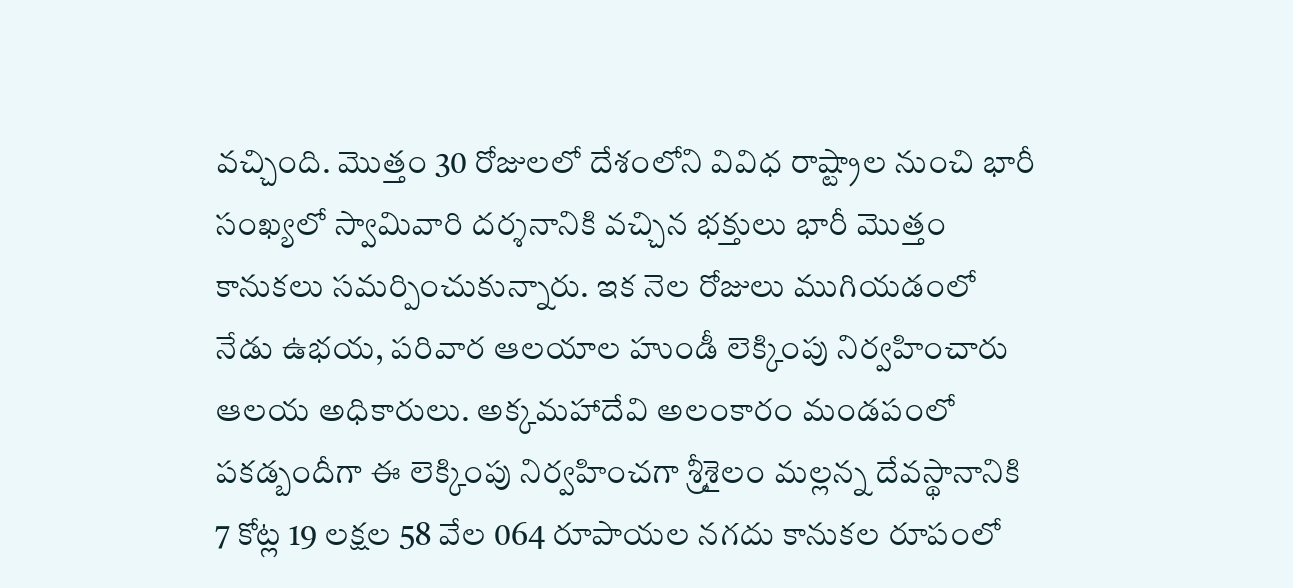వచ్చింది. మొత్తం 30 రోజులలో దేశంలోని వివిధ రాష్ట్రాల నుంచి భారీ సంఖ్యలో స్వామివారి దర్శనానికి వచ్చిన భక్తులు భారీ మొత్తం కానుకలు సమర్పించుకున్నారు. ఇక నెల రోజులు ముగియడంలో నేడు ఉభయ, పరివార ఆలయాల హుండీ లెక్కింపు నిర్వహించారు ఆలయ అధికారులు. అక్కమహాదేవి అలంకారం మండపంలో పకడ్బందీగా ఈ లెక్కింపు నిర్వహించగా శ్రీశైలం మల్లన్న దేవస్థానానికి 7 కోట్ల 19 లక్షల 58 వేల 064 రూపాయల నగదు కానుకల రూపంలో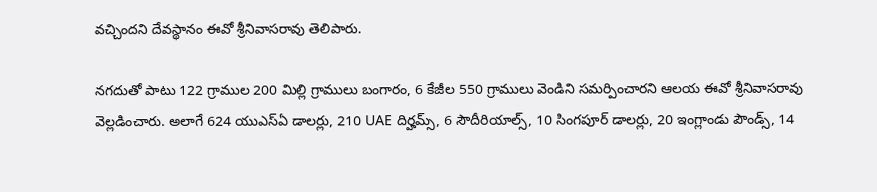వచ్చిందని దేవస్థానం ఈవో శ్రీనివాసరావు తెలిపారు.

నగదుతో పాటు 122 గ్రాముల 200 మిల్లి గ్రాములు బంగారం, 6 కేజీల 550 గ్రాములు వెండిని సమర్పించారని ఆలయ ఈవో శ్రీనివాసరావు వెల్లడించారు. అలాగే 624 యుఎస్ఏ డాలర్లు, 210 UAE దిర్హమ్స్, 6 సౌదీరియాల్స్, 10 సింగపూర్ డాలర్లు, 20 ఇంగ్లాండు పౌండ్స్, 14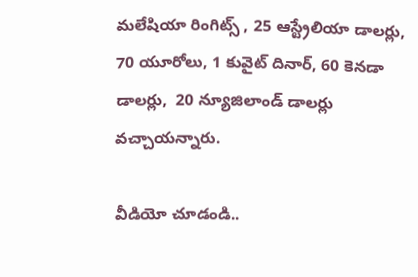మలేషియా రింగిట్స్ , 25 ఆస్ట్రేలియా డాలర్లు, 70 యూరోలు, 1 కువైట్ దినార్, 60 కెనడా డాలర్లు,  20 న్యూజిలాండ్ డాలర్లు వచ్చాయన్నారు.

వీడియో చూడండి..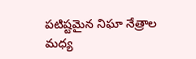పటిష్టమైన నిఘా నేత్రాల మధ్య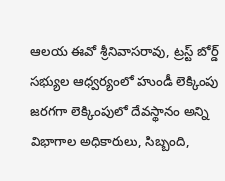ఆలయ ఈవో శ్రీనివాసరావు, ట్రస్ట్ బోర్డ్ సభ్యుల ఆధ్వర్యంలో హుండీ లెక్కింపు జరగగా లెక్కింపులో దేవస్థానం అన్ని విభాగాల అధికారులు, సిబ్బంది,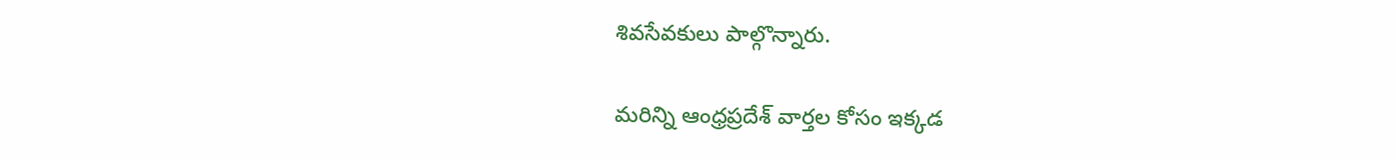శివసేవకులు పాల్గొన్నారు.

మరిన్ని ఆంధ్రప్రదేశ్ వార్తల కోసం ఇక్కడ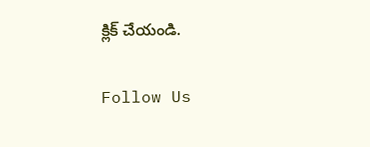క్లిక్ చేయండి.

Follow Us